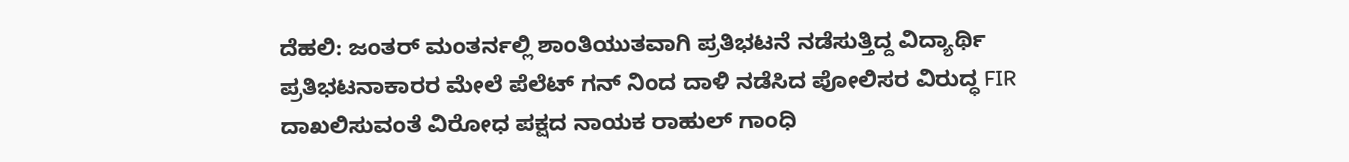ದೆಹಲಿ: ಜಂತರ್ ಮಂತರ್ನಲ್ಲಿ ಶಾಂತಿಯುತವಾಗಿ ಪ್ರತಿಭಟನೆ ನಡೆಸುತ್ತಿದ್ದ ವಿದ್ಯಾರ್ಥಿ ಪ್ರತಿಭಟನಾಕಾರರ ಮೇಲೆ ಪೆಲೆಟ್ ಗನ್ ನಿಂದ ದಾಳಿ ನಡೆಸಿದ ಪೋಲಿಸರ ವಿರುದ್ಧ FIR ದಾಖಲಿಸುವಂತೆ ವಿರೋಧ ಪಕ್ಷದ ನಾಯಕ ರಾಹುಲ್ ಗಾಂಧಿ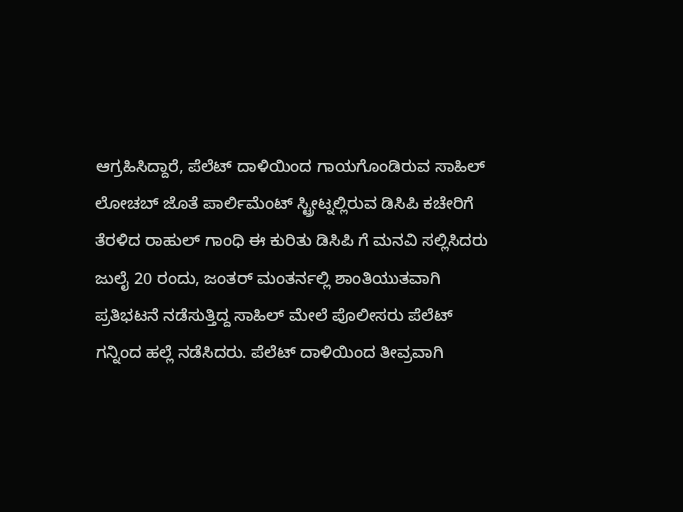ಆಗ್ರಹಿಸಿದ್ದಾರೆ, ಪೆಲೆಟ್ ದಾಳಿಯಿಂದ ಗಾಯಗೊಂಡಿರುವ ಸಾಹಿಲ್ ಲೋಚಬ್ ಜೊತೆ ಪಾರ್ಲಿಮೆಂಟ್ ಸ್ಟ್ರೀಟ್ನಲ್ಲಿರುವ ಡಿಸಿಪಿ ಕಚೇರಿಗೆ ತೆರಳಿದ ರಾಹುಲ್ ಗಾಂಧಿ ಈ ಕುರಿತು ಡಿಸಿಪಿ ಗೆ ಮನವಿ ಸಲ್ಲಿಸಿದರು
ಜುಲೈ 20 ರಂದು, ಜಂತರ್ ಮಂತರ್ನಲ್ಲಿ ಶಾಂತಿಯುತವಾಗಿ ಪ್ರತಿಭಟನೆ ನಡೆಸುತ್ತಿದ್ದ ಸಾಹಿಲ್ ಮೇಲೆ ಪೊಲೀಸರು ಪೆಲೆಟ್ ಗನ್ನಿಂದ ಹಲ್ಲೆ ನಡೆಸಿದರು. ಪೆಲೆಟ್ ದಾಳಿಯಿಂದ ತೀವ್ರವಾಗಿ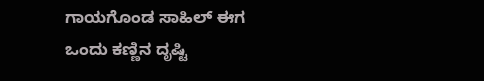ಗಾಯಗೊಂಡ ಸಾಹಿಲ್ ಈಗ ಒಂದು ಕಣ್ಣಿನ ದೃಷ್ಟಿ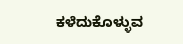ಕಳೆದುಕೊಳ್ಳುವ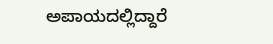ಅಪಾಯದಲ್ಲಿದ್ದಾರೆ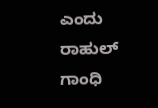ಎಂದು ರಾಹುಲ್ ಗಾಂಧಿ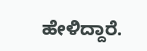ಹೇಳಿದ್ದಾರೆ.